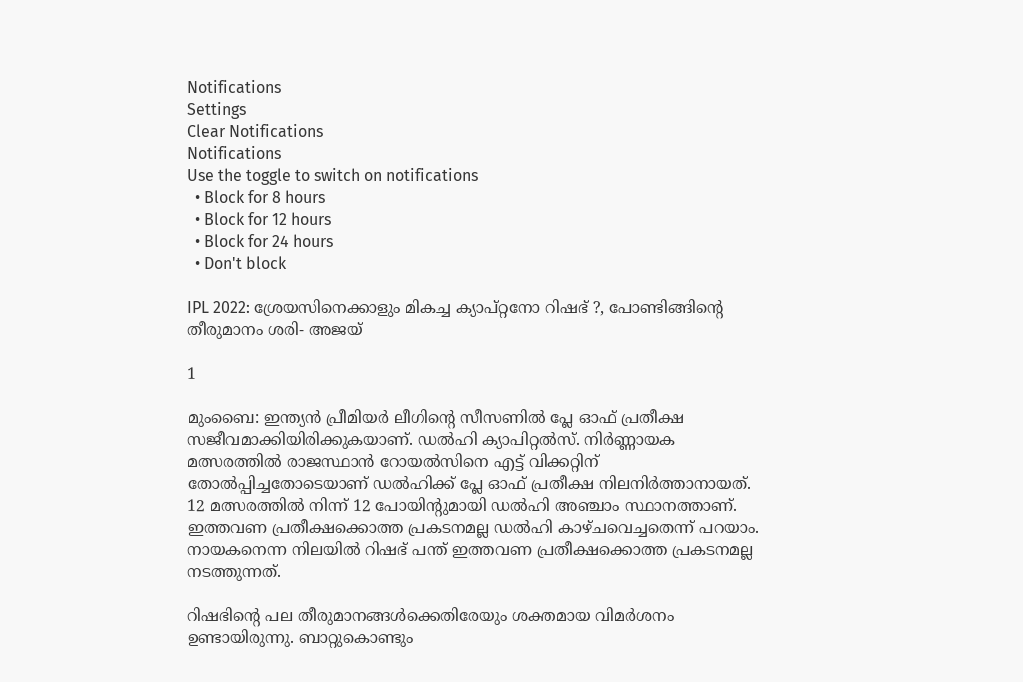Notifications
Settings
Clear Notifications
Notifications
Use the toggle to switch on notifications
  • Block for 8 hours
  • Block for 12 hours
  • Block for 24 hours
  • Don't block

IPL 2022: ശ്രേയസിനെക്കാളും മികച്ച ക്യാപ്റ്റനോ റിഷഭ് ?, പോണ്ടിങ്ങിന്റെ തീരുമാനം ശരി- അജയ്

1

മുംബൈ: ഇന്ത്യന്‍ പ്രീമിയര്‍ ലീഗിന്റെ സീസണില്‍ പ്ലേ ഓഫ് പ്രതീക്ഷ സജീവമാക്കിയിരിക്കുകയാണ്. ഡല്‍ഹി ക്യാപിറ്റല്‍സ്. നിര്‍ണ്ണായക മത്സരത്തില്‍ രാജസ്ഥാന്‍ റോയല്‍സിനെ എട്ട് വിക്കറ്റിന് തോല്‍പ്പിച്ചതോടെയാണ് ഡല്‍ഹിക്ക് പ്ലേ ഓഫ് പ്രതീക്ഷ നിലനിര്‍ത്താനായത്. 12 മത്സരത്തില്‍ നിന്ന് 12 പോയിന്റുമായി ഡല്‍ഹി അഞ്ചാം സ്ഥാനത്താണ്. ഇത്തവണ പ്രതീക്ഷക്കൊത്ത പ്രകടനമല്ല ഡല്‍ഹി കാഴ്ചവെച്ചതെന്ന് പറയാം. നായകനെന്ന നിലയില്‍ റിഷഭ് പന്ത് ഇത്തവണ പ്രതീക്ഷക്കൊത്ത പ്രകടനമല്ല നടത്തുന്നത്.

റിഷഭിന്റെ പല തീരുമാനങ്ങള്‍ക്കെതിരേയും ശക്തമായ വിമര്‍ശനം ഉണ്ടായിരുന്നു. ബാറ്റുകൊണ്ടും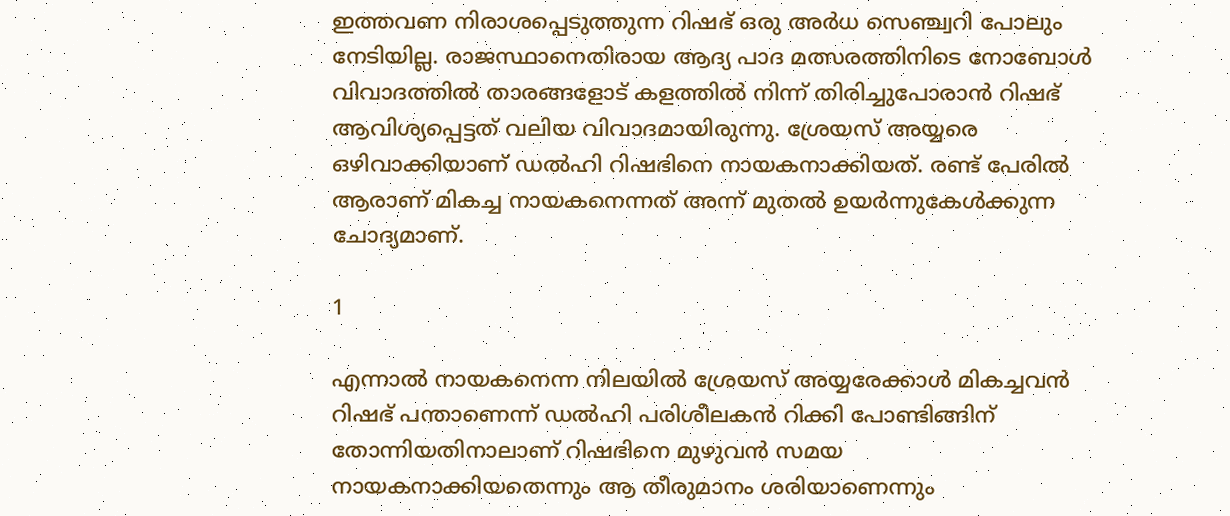ഇത്തവണ നിരാശപ്പെടുത്തുന്ന റിഷഭ് ഒരു അര്‍ധ സെഞ്ച്വറി പോലും നേടിയില്ല. രാജസ്ഥാനെതിരായ ആദ്യ പാദ മത്സരത്തിനിടെ നോബോള്‍ വിവാദത്തില്‍ താരങ്ങളോട് കളത്തില്‍ നിന്ന് തിരിച്ചുപോരാന്‍ റിഷഭ് ആവിശ്യപ്പെട്ടത് വലിയ വിവാദമായിരുന്നു. ശ്രേയസ് അയ്യരെ ഒഴിവാക്കിയാണ് ഡല്‍ഹി റിഷഭിനെ നായകനാക്കിയത്. രണ്ട് പേരില്‍ ആരാണ് മികച്ച നായകനെന്നത് അന്ന് മുതല്‍ ഉയര്‍ന്നുകേള്‍ക്കുന്ന ചോദ്യമാണ്.

1

എന്നാല്‍ നായകനെന്ന നിലയില്‍ ശ്രേയസ് അയ്യരേക്കാള്‍ മികച്ചവന്‍ റിഷഭ് പന്താണെന്ന് ഡല്‍ഹി പരിശീലകന്‍ റിക്കി പോണ്ടിങ്ങിന് തോന്നിയതിനാലാണ് റിഷഭിനെ മുഴുവന്‍ സമയ നായകനാക്കിയതെന്നും ആ തീരുമാനം ശരിയാണെന്നും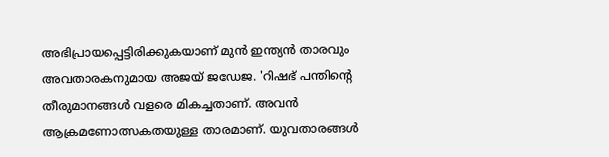അഭിപ്രായപ്പെട്ടിരിക്കുകയാണ് മുന്‍ ഇന്ത്യന്‍ താരവും അവതാരകനുമായ അജയ് ജഡേജ. 'റിഷഭ് പന്തിന്റെ തീരുമാനങ്ങള്‍ വളരെ മികച്ചതാണ്. അവന്‍ ആക്രമണോത്സകതയുള്ള താരമാണ്. യുവതാരങ്ങള്‍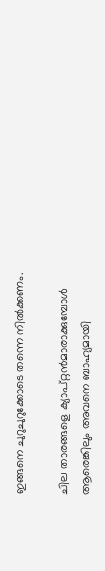ഇങ്ങനെ ചുറുചുറുക്കോടെ തന്നെ നില്‍ക്കണം.

ചില താരങ്ങളെ ക്യാപ്റ്റന്‍മാരാക്കുമ്പോള്‍ ആരെങ്കിലും അവനെ ബാഹ്യമായി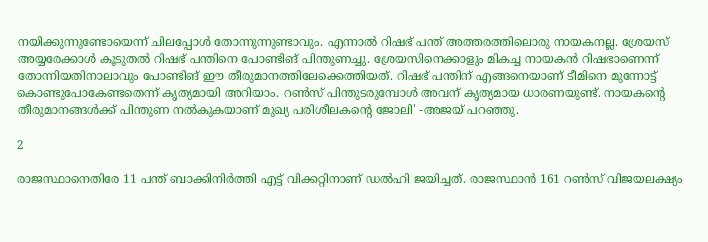നയിക്കുന്നുണ്ടോയെന്ന് ചിലപ്പോള്‍ തോന്നുന്നുണ്ടാവും. എന്നാല്‍ റിഷഭ് പന്ത് അത്തരത്തിലൊരു നായകനല്ല. ശ്രേയസ് അയ്യരേക്കാള്‍ കൂടുതല്‍ റിഷഭ് പന്തിനെ പോണ്ടിങ് പിന്തുണച്ചു. ശ്രേയസിനെക്കാളും മികച്ച നായകന്‍ റിഷഭാണെന്ന് തോന്നിയതിനാലാവും പോണ്ടിങ് ഈ തീരുമാനത്തിലേക്കെത്തിയത്. റിഷഭ് പന്തിന് എങ്ങനെയാണ് ടീമിനെ മുന്നോട്ട് കൊണ്ടുപോകേണ്ടതെന്ന് കൃത്യമായി അറിയാം. റണ്‍സ് പിന്തുടരുമ്പോള്‍ അവന് കൃത്യമായ ധാരണയുണ്ട്. നായകന്റെ തീരുമാനങ്ങള്‍ക്ക് പിന്തുണ നല്‍കുകയാണ് മുഖ്യ പരിശീലകന്റെ ജോലി' -അജയ് പറഞ്ഞു.

2

രാജസ്ഥാനെതിരേ 11 പന്ത് ബാക്കിനിര്‍ത്തി എട്ട് വിക്കറ്റിനാണ് ഡല്‍ഹി ജയിച്ചത്. രാജസ്ഥാന്‍ 161 റണ്‍സ് വിജയലക്ഷ്യം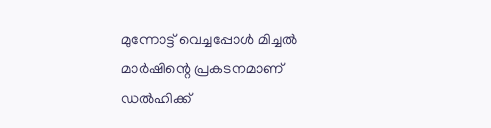മുന്നോട്ട് വെച്ചപ്പോള്‍ മിച്ചല്‍ മാര്‍ഷിന്റെ പ്രകടനമാണ് ഡല്‍ഹിക്ക്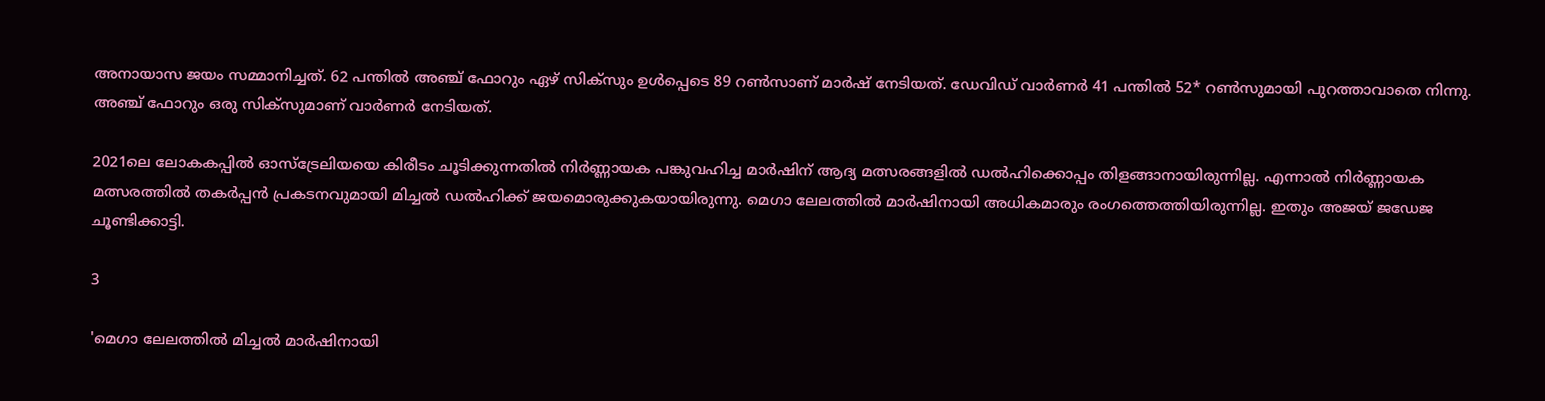അനായാസ ജയം സമ്മാനിച്ചത്. 62 പന്തില്‍ അഞ്ച് ഫോറും ഏഴ് സിക്‌സും ഉള്‍പ്പെടെ 89 റണ്‍സാണ് മാര്‍ഷ് നേടിയത്. ഡേവിഡ് വാര്‍ണര്‍ 41 പന്തില്‍ 52* റണ്‍സുമായി പുറത്താവാതെ നിന്നു. അഞ്ച് ഫോറും ഒരു സിക്‌സുമാണ് വാര്‍ണര്‍ നേടിയത്.

2021ലെ ലോകകപ്പില്‍ ഓസ്‌ട്രേലിയയെ കിരീടം ചൂടിക്കുന്നതില്‍ നിര്‍ണ്ണായക പങ്കുവഹിച്ച മാര്‍ഷിന് ആദ്യ മത്സരങ്ങളില്‍ ഡല്‍ഹിക്കൊപ്പം തിളങ്ങാനായിരുന്നില്ല. എന്നാല്‍ നിര്‍ണ്ണായക മത്സരത്തില്‍ തകര്‍പ്പന്‍ പ്രകടനവുമായി മിച്ചല്‍ ഡല്‍ഹിക്ക് ജയമൊരുക്കുകയായിരുന്നു. മെഗാ ലേലത്തില്‍ മാര്‍ഷിനായി അധികമാരും രംഗത്തെത്തിയിരുന്നില്ല. ഇതും അജയ് ജഡേജ ചൂണ്ടിക്കാട്ടി.

3

'മെഗാ ലേലത്തില്‍ മിച്ചല്‍ മാര്‍ഷിനായി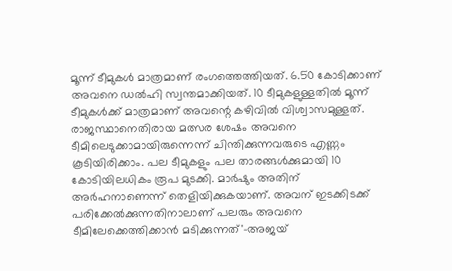മൂന്ന് ടീമുകള്‍ മാത്രമാണ് രംഗത്തെത്തിയത്. 6.50 കോടിക്കാണ് അവനെ ഡല്‍ഹി സ്വന്തമാക്കിയത്. 10 ടീമുകളുള്ളതില്‍ മൂന്ന് ടീമുകള്‍ക്ക് മാത്രമാണ് അവന്റെ കഴിവില്‍ വിശ്വാസമുള്ളത്. രാജസ്ഥാനെതിരായ മത്സര ശേഷം അവനെ ടീമിലെടുക്കാമായിരുന്നെന്ന് ചിന്തിക്കുന്നവരുടെ എണ്ണം കൂടിയിരിക്കാം. പല ടീമുകളും പല താരങ്ങള്‍ക്കുമായി 10 കോടിയിലധികം രൂപ മുടക്കി. മാര്‍ഷും അതിന് അര്‍ഹനാണെന്ന് തെളിയിക്കുകയാണ്. അവന് ഇടക്കിടക്ക് പരിക്കേല്‍ക്കുന്നതിനാലാണ് പലരും അവനെ ടീമിലേക്കെത്തിക്കാന്‍ മടിക്കുന്നത്'-അജയ്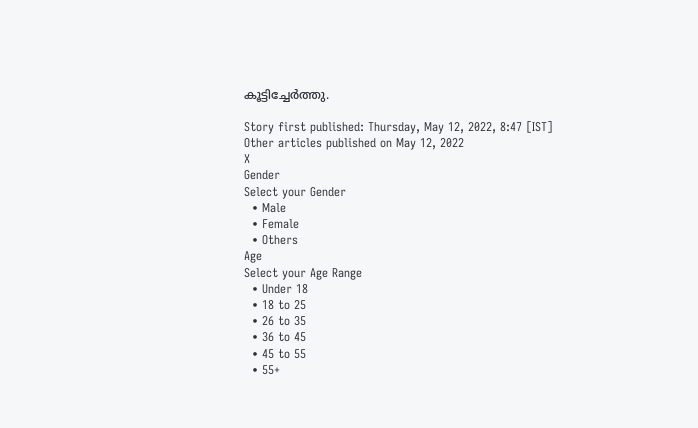കൂട്ടിച്ചേര്‍ത്തു.

Story first published: Thursday, May 12, 2022, 8:47 [IST]
Other articles published on May 12, 2022
X
Gender
Select your Gender
  • Male
  • Female
  • Others
Age
Select your Age Range
  • Under 18
  • 18 to 25
  • 26 to 35
  • 36 to 45
  • 45 to 55
  • 55+